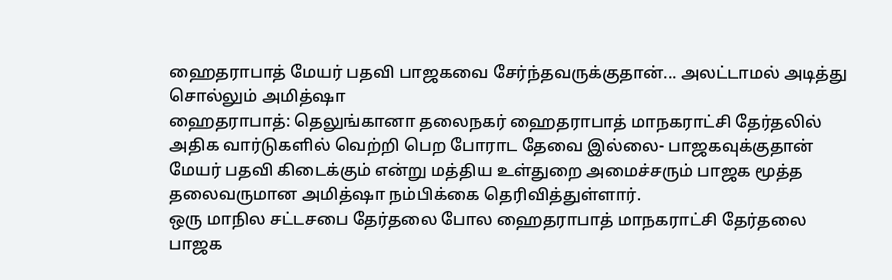ஹைதராபாத் மேயர் பதவி பாஜகவை சேர்ந்தவருக்குதான்... அலட்டாமல் அடித்து சொல்லும் அமித்ஷா
ஹைதராபாத்: தெலுங்கானா தலைநகர் ஹைதராபாத் மாநகராட்சி தேர்தலில் அதிக வார்டுகளில் வெற்றி பெற போராட தேவை இல்லை- பாஜகவுக்குதான் மேயர் பதவி கிடைக்கும் என்று மத்திய உள்துறை அமைச்சரும் பாஜக மூத்த தலைவருமான அமித்ஷா நம்பிக்கை தெரிவித்துள்ளார்.
ஒரு மாநில சட்டசபை தேர்தலை போல ஹைதராபாத் மாநகராட்சி தேர்தலை பாஜக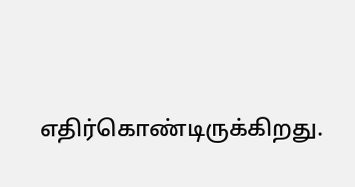எதிர்கொண்டிருக்கிறது.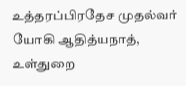உத்தரப்பிரதேச முதல்வர் யோகி ஆதித்யநாத், உள்துறை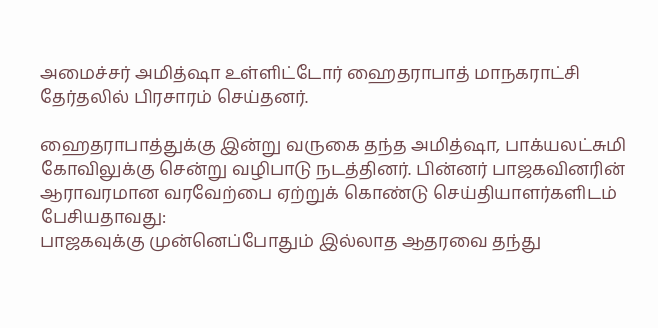அமைச்சர் அமித்ஷா உள்ளிட்டோர் ஹைதராபாத் மாநகராட்சி தேர்தலில் பிரசாரம் செய்தனர்.

ஹைதராபாத்துக்கு இன்று வருகை தந்த அமித்ஷா, பாக்யலட்சுமி கோவிலுக்கு சென்று வழிபாடு நடத்தினர். பின்னர் பாஜகவினரின் ஆராவரமான வரவேற்பை ஏற்றுக் கொண்டு செய்தியாளர்களிடம் பேசியதாவது:
பாஜகவுக்கு முன்னெப்போதும் இல்லாத ஆதரவை தந்து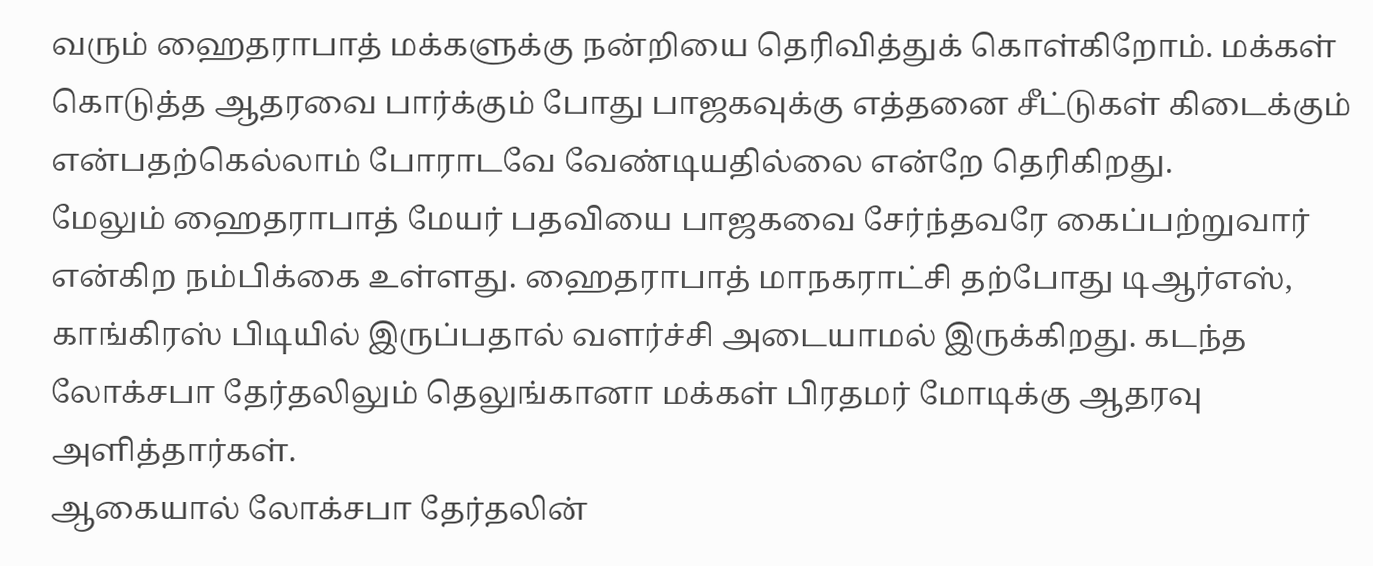வரும் ஹைதராபாத் மக்களுக்கு நன்றியை தெரிவித்துக் கொள்கிறோம். மக்கள் கொடுத்த ஆதரவை பார்க்கும் போது பாஜகவுக்கு எத்தனை சீட்டுகள் கிடைக்கும் என்பதற்கெல்லாம் போராடவே வேண்டியதில்லை என்றே தெரிகிறது.
மேலும் ஹைதராபாத் மேயர் பதவியை பாஜகவை சேர்ந்தவரே கைப்பற்றுவார் என்கிற நம்பிக்கை உள்ளது. ஹைதராபாத் மாநகராட்சி தற்போது டிஆர்எஸ், காங்கிரஸ் பிடியில் இருப்பதால் வளர்ச்சி அடையாமல் இருக்கிறது. கடந்த லோக்சபா தேர்தலிலும் தெலுங்கானா மக்கள் பிரதமர் மோடிக்கு ஆதரவு அளித்தார்கள்.
ஆகையால் லோக்சபா தேர்தலின்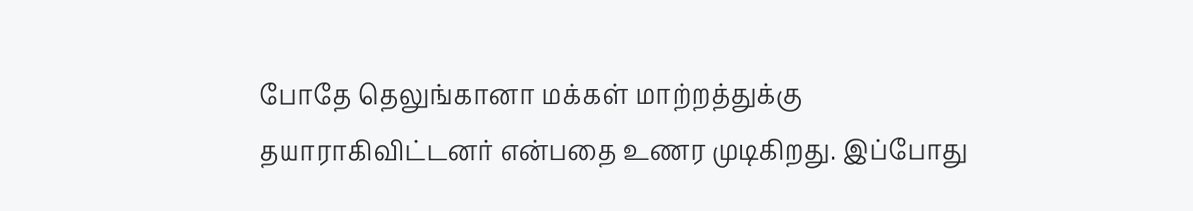போதே தெலுங்கானா மக்கள் மாற்றத்துக்கு தயாராகிவிட்டனர் என்பதை உணர முடிகிறது. இப்போது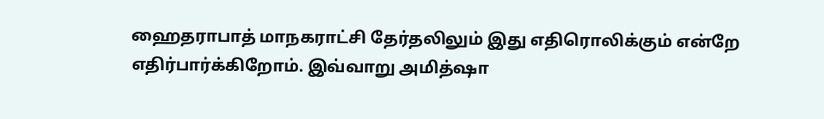ஹைதராபாத் மாநகராட்சி தேர்தலிலும் இது எதிரொலிக்கும் என்றே எதிர்பார்க்கிறோம். இவ்வாறு அமித்ஷா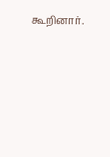கூறினார்.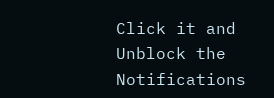Click it and Unblock the Notifications